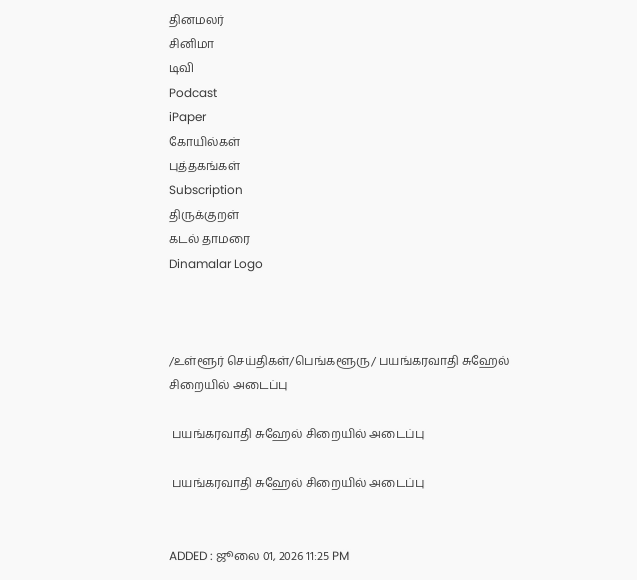தினமலர்
சினிமா
டிவி
Podcast
iPaper
கோயில்கள்
புத்தகங்கள்
Subscription
திருக்குறள்
கடல் தாமரை
Dinamalar Logo



/உள்ளூர் செய்திகள்/பெங்களூரு/ பயங்கரவாதி சுஹேல் சிறையில் அடைப்பு

 பயங்கரவாதி சுஹேல் சிறையில் அடைப்பு

 பயங்கரவாதி சுஹேல் சிறையில் அடைப்பு


ADDED : ஜூலை 01, 2026 11:25 PM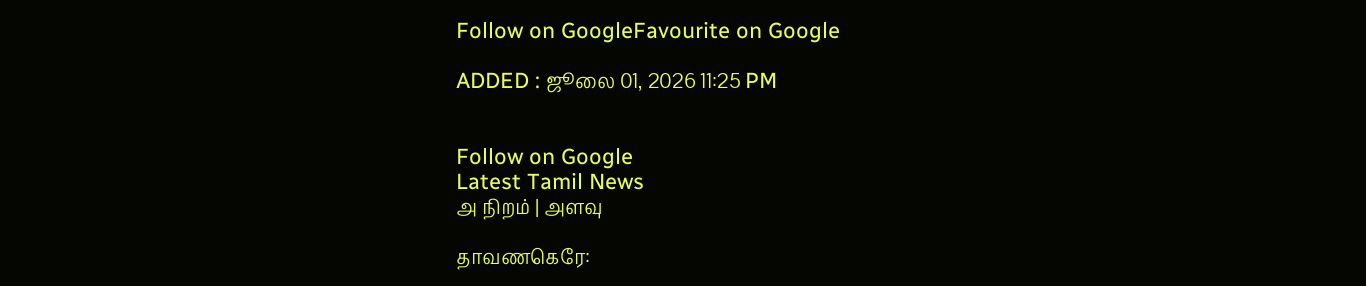Follow on GoogleFavourite on Google

ADDED : ஜூலை 01, 2026 11:25 PM


Follow on Google
Latest Tamil News
அ நிறம் | அளவு

தாவணகெரே: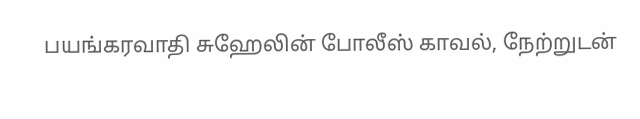பயங்கரவாதி சுஹேலின் போலீஸ் காவல், நேற்றுடன்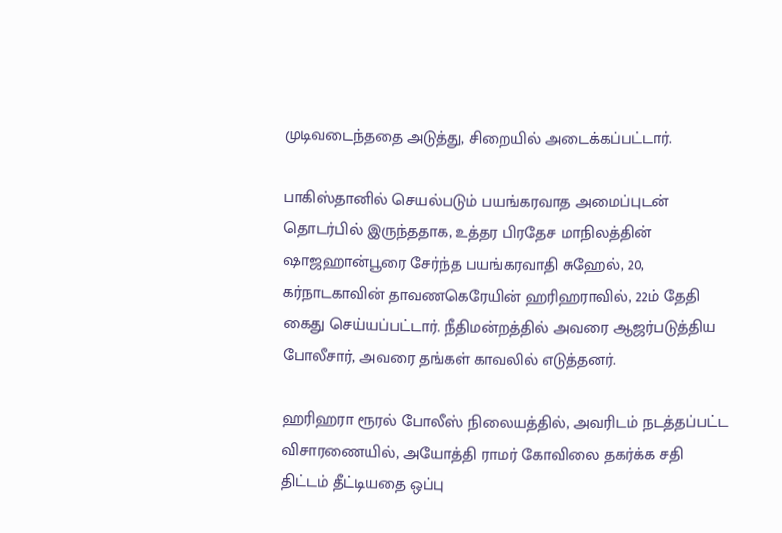முடிவடைந்ததை அடுத்து, சிறையில் அடைக்கப்பட்டார்.

பாகிஸ்தானில் செயல்படும் பயங்கரவாத அமைப்புடன் தொடர்பில் இருந்ததாக, உத்தர பிரதேச மாநிலத்தின் ஷாஜஹான்பூரை சேர்ந்த பயங்கரவாதி சுஹேல், 20, கர்நாடகாவின் தாவணகெரேயின் ஹரிஹராவில், 22ம் தேதி கைது செய்யப்பட்டார். நீதிமன்றத்தில் அவரை ஆஜர்படுத்திய போலீசார், அவரை தங்கள் காவலில் எடுத்தனர்.

ஹரிஹரா ரூரல் போலீஸ் நிலையத்தில், அவரிடம் நடத்தப்பட்ட விசாரணையில், அயோத்தி ராமர் கோவிலை தகர்க்க சதி திட்டம் தீட்டியதை ஒப்பு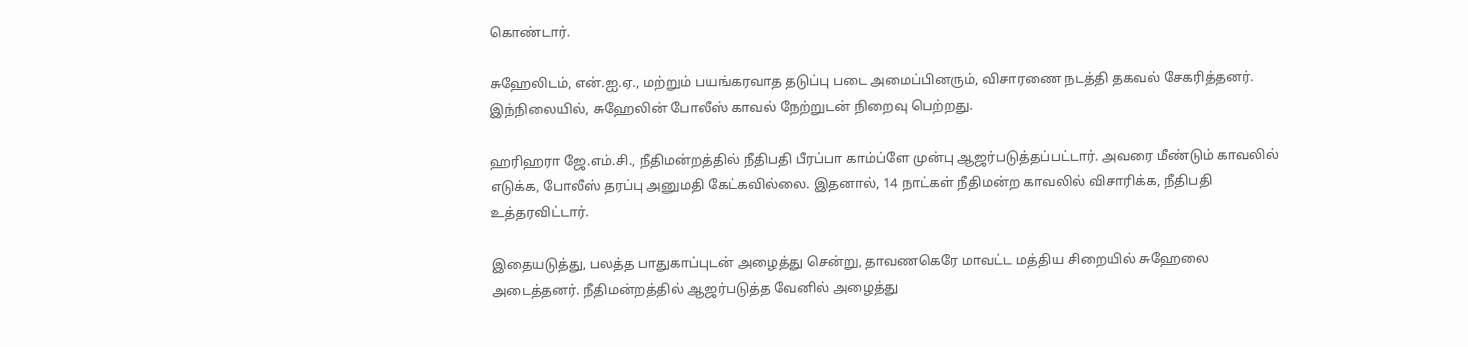கொண்டார்.

சுஹேலிடம், என்.ஐ.ஏ., மற்றும் பயங்கரவாத தடுப்பு படை அமைப்பினரும், விசாரணை நடத்தி தகவல் சேகரித்தனர். இந்நிலையில், சுஹேலின் போலீஸ் காவல் நேற்றுடன் நிறைவு பெற்றது.

ஹரிஹரா ஜே.எம்.சி., நீதிமன்றத்தில் நீதிபதி பீரப்பா காம்ப்ளே முன்பு ஆஜர்படுத்தப்பட்டார். அவரை மீண்டும் காவலில் எடுக்க, போலீஸ் தரப்பு அனுமதி கேட்கவில்லை. இதனால், 14 நாட்கள் நீதிமன்ற காவலில் விசாரிக்க, நீதிபதி உத்தரவிட்டார்.

இதையடுத்து, பலத்த பாதுகாப்புடன் அழைத்து சென்று, தாவணகெரே மாவட்ட மத்திய சிறையில் சுஹேலை அடைத்தனர். நீதிமன்றத்தில் ஆஜர்படுத்த வேனில் அழைத்து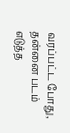வரப்பட்ட போது, தன்னை படம் எடுத்த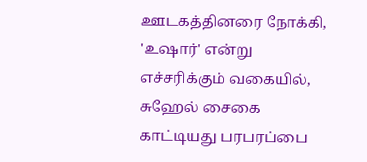ஊடகத்தினரை நோக்கி, 'உஷார்' என்று எச்சரிக்கும் வகையில், சுஹேல் சைகை காட்டியது பரபரப்பை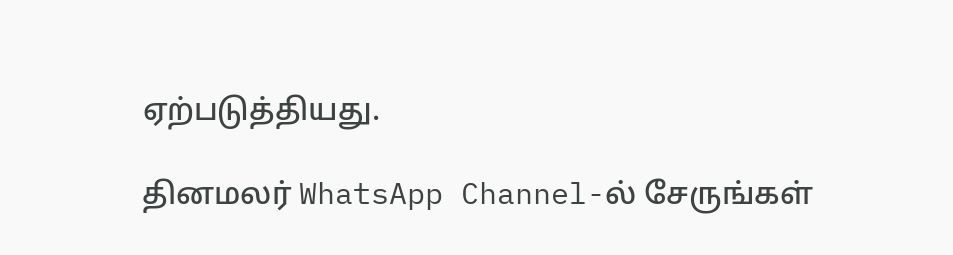ஏற்படுத்தியது.

தினமலர் WhatsApp Channel-ல் சேருங்கள்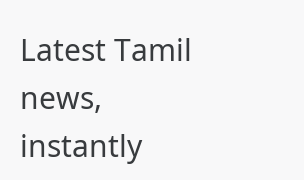Latest Tamil news, instantly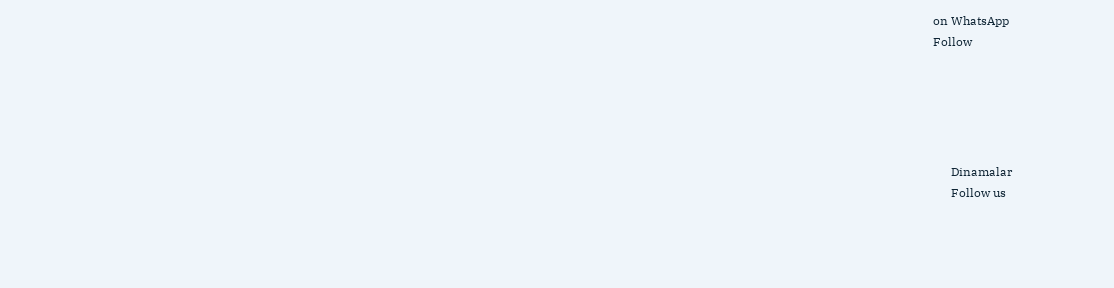on WhatsApp
Follow





      Dinamalar
      Follow us